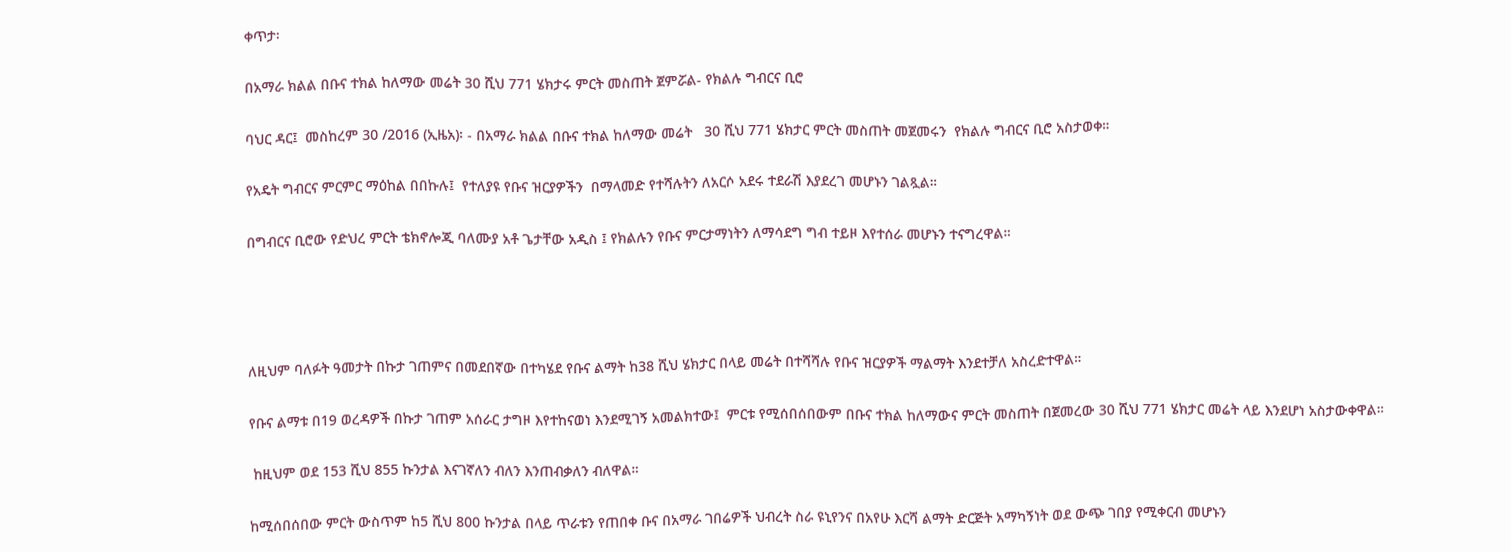ቀጥታ፡

በአማራ ክልል በቡና ተክል ከለማው መሬት 30 ሺህ 771 ሄክታሩ ምርት መስጠት ጀምሯል- የክልሉ ግብርና ቢሮ

ባህር ዳር፤  መስከረም 30 /2016 (ኢዜአ)፡ - በአማራ ክልል በቡና ተክል ከለማው መሬት   30 ሺህ 771 ሄክታር ምርት መስጠት መጀመሩን  የክልሉ ግብርና ቢሮ አስታወቀ።

የአዴት ግብርና ምርምር ማዕከል በበኩሉ፤  የተለያዩ የቡና ዝርያዎችን  በማላመድ የተሻሉትን ለአርሶ አደሩ ተደራሽ እያደረገ መሆኑን ገልጿል።

በግብርና ቢሮው የድህረ ምርት ቴክኖሎጂ ባለሙያ አቶ ጌታቸው አዲስ ፤ የክልሉን የቡና ምርታማነትን ለማሳደግ ግብ ተይዞ እየተሰራ መሆኑን ተናግረዋል።




ለዚህም ባለፉት ዓመታት በኩታ ገጠምና በመደበኛው በተካሄደ የቡና ልማት ከ38 ሺህ ሄክታር በላይ መሬት በተሻሻሉ የቡና ዝርያዎች ማልማት እንደተቻለ አስረድተዋል።

የቡና ልማቱ በ19 ወረዳዎች በኩታ ገጠም አሰራር ታግዞ እየተከናወነ እንደሚገኝ አመልክተው፤  ምርቱ የሚሰበሰበውም በቡና ተክል ከለማውና ምርት መስጠት በጀመረው 30 ሺህ 771 ሄክታር መሬት ላይ እንደሆነ አስታውቀዋል።

 ከዚህም ወደ 153 ሺህ 855 ኩንታል እናገኛለን ብለን እንጠብቃለን ብለዋል።

ከሚሰበሰበው ምርት ውስጥም ከ5 ሺህ 800 ኩንታል በላይ ጥራቱን የጠበቀ ቡና በአማራ ገበሬዎች ህብረት ስራ ዩኒየንና በአየሁ እርሻ ልማት ድርጅት አማካኝነት ወደ ውጭ ገበያ የሚቀርብ መሆኑን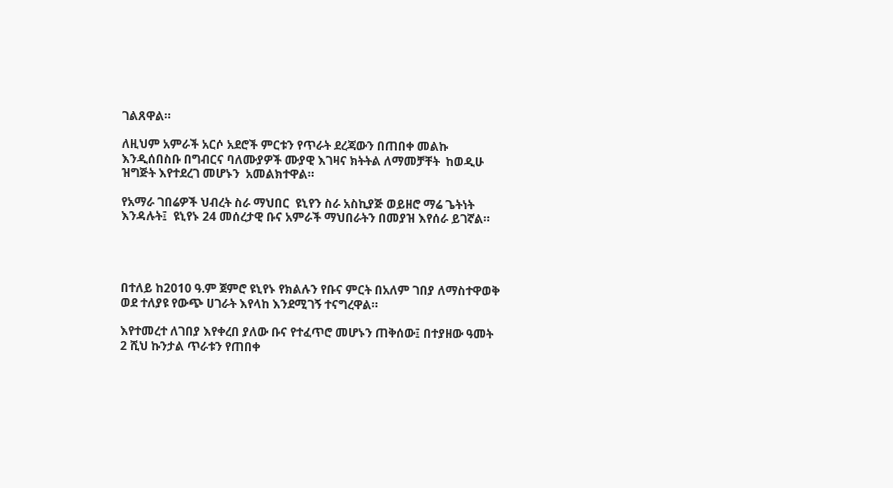ገልጸዋል።

ለዚህም አምራች አርሶ አደሮች ምርቱን የጥራት ደረጃውን በጠበቀ መልኩ እንዲሰበስቡ በግብርና ባለሙያዎች ሙያዊ እገዛና ክትትል ለማመቻቸት  ከወዲሁ ዝግጅት እየተደረገ መሆኑን  አመልክተዋል።

የአማራ ገበሬዎች ህብረት ስራ ማህበር  ዩኒየን ስራ አስኪያጅ ወይዘሮ ማሬ ጌትነት እንዳሉት፤  ዩኒየኑ 24 መሰረታዊ ቡና አምራች ማህበራትን በመያዝ እየሰራ ይገኛል።




በተለይ ከ2010 ዓ.ም ጀምሮ ዩኒየኑ የክልሉን የቡና ምርት በአለም ገበያ ለማስተዋወቅ ወደ ተለያዩ የውጭ ሀገራት እየላከ እንደሚገኝ ተናግረዋል።

እየተመረተ ለገበያ እየቀረበ ያለው ቡና የተፈጥሮ መሆኑን ጠቅሰው፤ በተያዘው ዓመት 2 ሺህ ኩንታል ጥራቱን የጠበቀ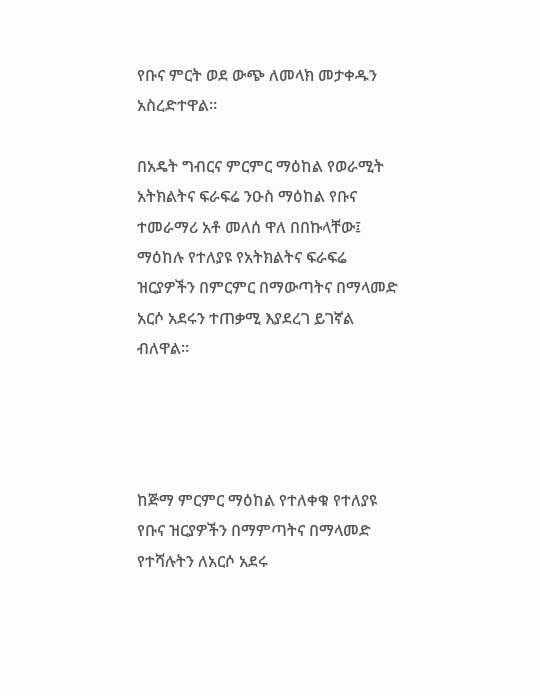የቡና ምርት ወደ ውጭ ለመላክ መታቀዱን አስረድተዋል።

በአዴት ግብርና ምርምር ማዕከል የወራሚት አትክልትና ፍራፍሬ ንዑስ ማዕከል የቡና ተመራማሪ አቶ መለሰ ዋለ በበኩላቸው፤ ማዕከሉ የተለያዩ የአትክልትና ፍራፍሬ ዝርያዎችን በምርምር በማውጣትና በማላመድ አርሶ አደሩን ተጠቃሚ እያደረገ ይገኛል ብለዋል።




ከጅማ ምርምር ማዕከል የተለቀቁ የተለያዩ የቡና ዝርያዎችን በማምጣትና በማላመድ የተሻሉትን ለአርሶ አደሩ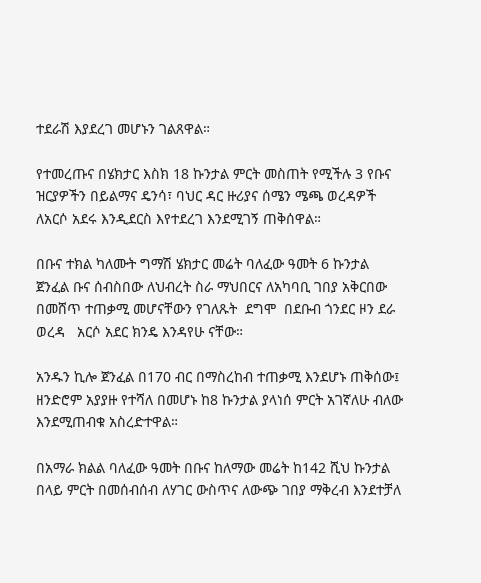ተደራሽ እያደረገ መሆኑን ገልጸዋል።

የተመረጡና በሄክታር እስክ 18 ኩንታል ምርት መስጠት የሚችሉ 3 የቡና ዝርያዎችን በይልማና ዴንሳ፣ ባህር ዳር ዙሪያና ሰሜን ሜጫ ወረዳዎች ለአርሶ አደሩ እንዲደርስ እየተደረገ እንደሚገኝ ጠቅሰዋል።

በቡና ተክል ካለሙት ግማሽ ሄክታር መሬት ባለፈው ዓመት 6 ኩንታል ጀንፈል ቡና ሰብስበው ለህብረት ስራ ማህበርና ለአካባቢ ገበያ አቅርበው በመሸጥ ተጠቃሚ መሆናቸውን የገለጹት  ደግሞ  በደቡብ ጎንደር ዞን ደራ ወረዳ   አርሶ አደር ክንዴ እንዳየሁ ናቸው።

አንዱን ኪሎ ጀንፈል በ170 ብር በማስረከብ ተጠቃሚ እንደሆኑ ጠቅሰው፤ ዘንድሮም አያያዙ የተሻለ በመሆኑ ከ8 ኩንታል ያላነሰ ምርት አገኛለሁ ብለው እንደሚጠብቁ አስረድተዋል።

በአማራ ክልል ባለፈው ዓመት በቡና ከለማው መሬት ከ142 ሺህ ኩንታል በላይ ምርት በመሰብሰብ ለሃገር ውስጥና ለውጭ ገበያ ማቅረብ እንደተቻለ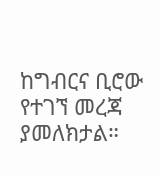ከግብርና ቢሮው የተገኘ መረጃ ያመለክታል።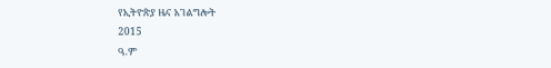የኢትዮጵያ ዜና አገልግሎት
2015
ዓ.ም